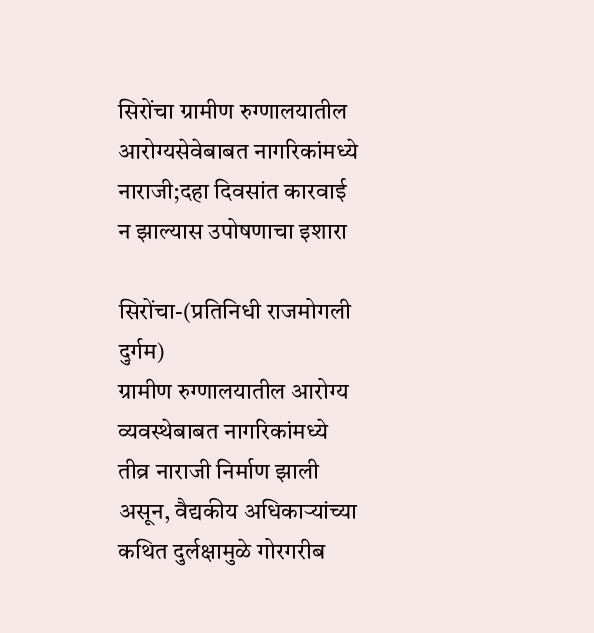सिरोंचा ग्रामीण रुग्णालयातील आरोग्यसेवेबाबत नागरिकांमध्ये नाराजी;दहा दिवसांत कारवाई न झाल्यास उपोषणाचा इशारा

सिरोंचा-(प्रतिनिधी राजमोगली दुर्गम)
ग्रामीण रुग्णालयातील आरोग्य व्यवस्थेबाबत नागरिकांमध्ये तीव्र नाराजी निर्माण झाली असून, वैद्यकीय अधिकाऱ्यांच्या कथित दुर्लक्षामुळे गोरगरीब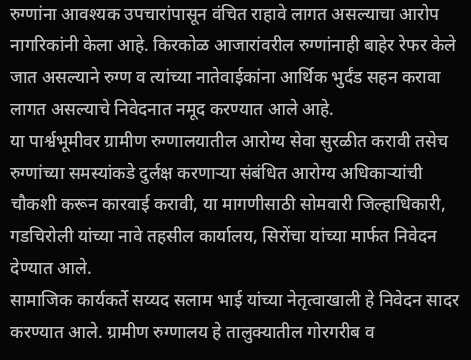रुग्णांना आवश्यक उपचारांपासून वंचित राहावे लागत असल्याचा आरोप नागरिकांनी केला आहे. किरकोळ आजारांवरील रुग्णांनाही बाहेर रेफर केले जात असल्याने रुग्ण व त्यांच्या नातेवाईकांना आर्थिक भुर्दंड सहन करावा लागत असल्याचे निवेदनात नमूद करण्यात आले आहे.
या पार्श्वभूमीवर ग्रामीण रुग्णालयातील आरोग्य सेवा सुरळीत करावी तसेच रुग्णांच्या समस्यांकडे दुर्लक्ष करणाऱ्या संबंधित आरोग्य अधिकाऱ्यांची चौकशी करून कारवाई करावी, या मागणीसाठी सोमवारी जिल्हाधिकारी, गडचिरोली यांच्या नावे तहसील कार्यालय, सिरोंचा यांच्या मार्फत निवेदन देण्यात आले.
सामाजिक कार्यकर्ते सय्यद सलाम भाई यांच्या नेतृत्वाखाली हे निवेदन सादर करण्यात आले. ग्रामीण रुग्णालय हे तालुक्यातील गोरगरीब व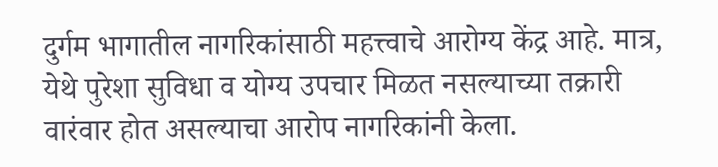दुर्गम भागातील नागरिकांसाठी महत्त्वाचे आरोग्य केंद्र आहे. मात्र, येथे पुरेशा सुविधा व योग्य उपचार मिळत नसल्याच्या तक्रारी वारंवार होत असल्याचा आरोप नागरिकांनी केला.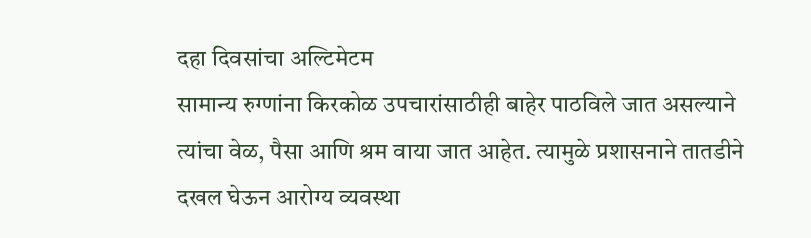दहा दिवसांचा अल्टिमेटम
सामान्य रुग्णांना किरकोळ उपचारांसाठीही बाहेर पाठविले जात असल्याने त्यांचा वेळ, पैसा आणि श्रम वाया जात आहेत. त्यामुळे प्रशासनाने तातडीने दखल घेऊन आरोग्य व्यवस्था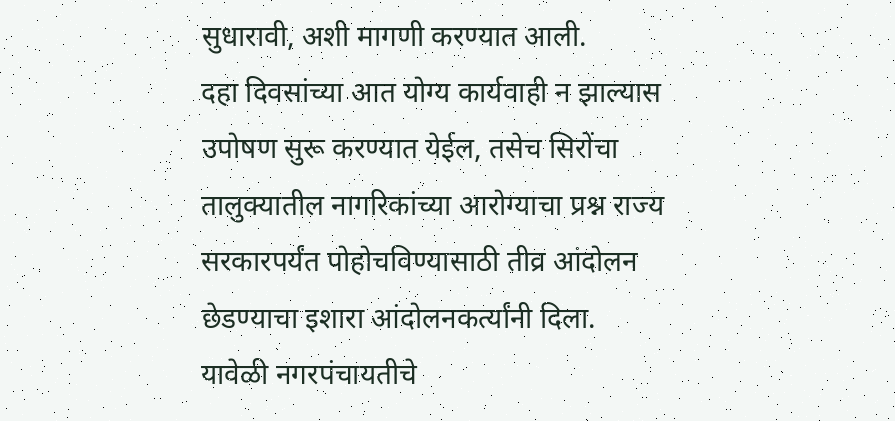सुधारावी, अशी मागणी करण्यात आली.
दहा दिवसांच्या आत योग्य कार्यवाही न झाल्यास उपोषण सुरू करण्यात येईल, तसेच सिरोंचा तालुक्यातील नागरिकांच्या आरोग्याचा प्रश्न राज्य सरकारपर्यंत पोहोचविण्यासाठी तीव्र आंदोलन छेडण्याचा इशारा आंदोलनकर्त्यांनी दिला.
यावेळी नगरपंचायतीचे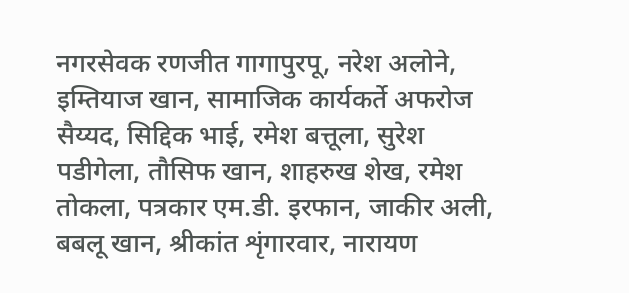नगरसेवक रणजीत गागापुरपू, नरेश अलोने, इम्तियाज खान, सामाजिक कार्यकर्ते अफरोज सैय्यद, सिद्दिक भाई, रमेश बत्तूला, सुरेश पडीगेला, तौसिफ खान, शाहरुख शेख, रमेश तोकला, पत्रकार एम.डी. इरफान, जाकीर अली, बबलू खान, श्रीकांत शृंगारवार, नारायण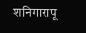शनिगारापू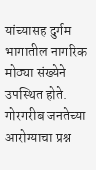यांच्यासह दुर्गम भागातील नागरिक मोठ्या संख्येने उपस्थित होते.
गोरगरीब जनतेच्या आरोग्याचा प्रश्न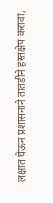लक्षात घेऊन प्रशासनाने तातडीने हस्तक्षेप करावा,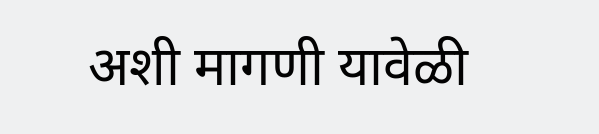अशी मागणी यावेळी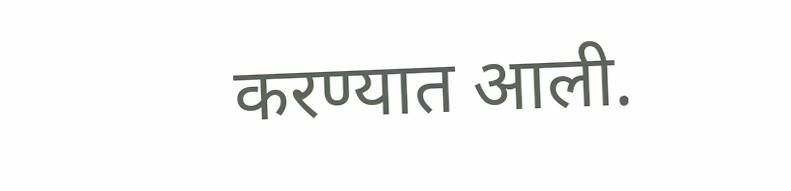करण्यात आली.